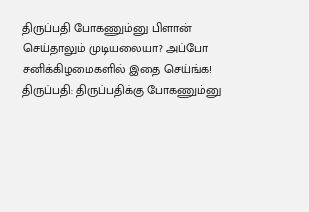திருப்பதி போகணும்னு பிளான் செய்தாலும் முடியலையா? அப்போ சனிக்கிழமைகளில் இதை செய்ங்க!
திருப்பதி: திருப்பதிக்கு போகணும்னு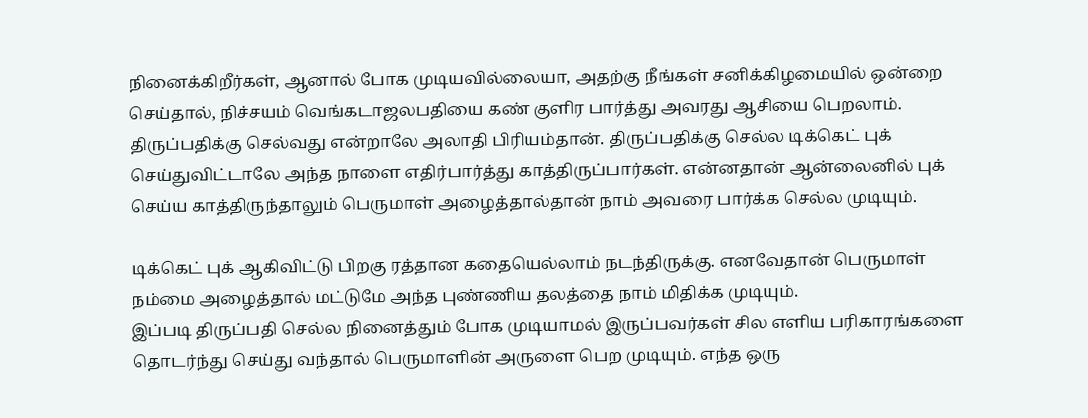நினைக்கிறீர்கள், ஆனால் போக முடியவில்லையா, அதற்கு நீங்கள் சனிக்கிழமையில் ஒன்றை செய்தால், நிச்சயம் வெங்கடாஜலபதியை கண் குளிர பார்த்து அவரது ஆசியை பெறலாம்.
திருப்பதிக்கு செல்வது என்றாலே அலாதி பிரியம்தான். திருப்பதிக்கு செல்ல டிக்கெட் புக் செய்துவிட்டாலே அந்த நாளை எதிர்பார்த்து காத்திருப்பார்கள். என்னதான் ஆன்லைனில் புக் செய்ய காத்திருந்தாலும் பெருமாள் அழைத்தால்தான் நாம் அவரை பார்க்க செல்ல முடியும்.

டிக்கெட் புக் ஆகிவிட்டு பிறகு ரத்தான கதையெல்லாம் நடந்திருக்கு. எனவேதான் பெருமாள் நம்மை அழைத்தால் மட்டுமே அந்த புண்ணிய தலத்தை நாம் மிதிக்க முடியும்.
இப்படி திருப்பதி செல்ல நினைத்தும் போக முடியாமல் இருப்பவர்கள் சில எளிய பரிகாரங்களை தொடர்ந்து செய்து வந்தால் பெருமாளின் அருளை பெற முடியும். எந்த ஒரு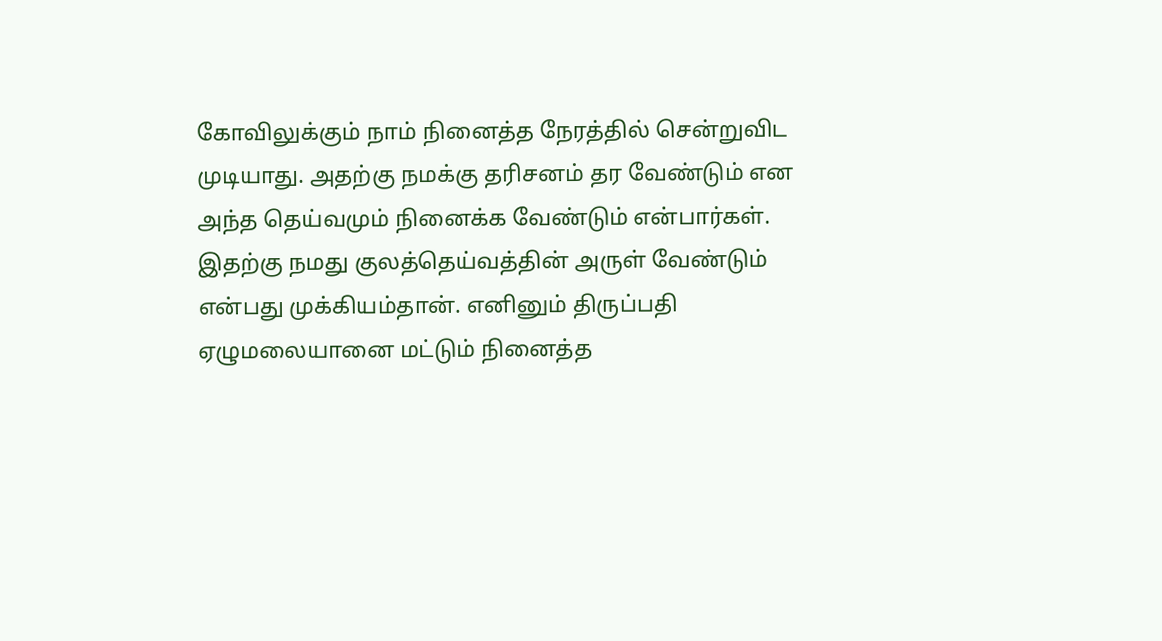கோவிலுக்கும் நாம் நினைத்த நேரத்தில் சென்றுவிட முடியாது. அதற்கு நமக்கு தரிசனம் தர வேண்டும் என அந்த தெய்வமும் நினைக்க வேண்டும் என்பார்கள்.
இதற்கு நமது குலத்தெய்வத்தின் அருள் வேண்டும் என்பது முக்கியம்தான். எனினும் திருப்பதி ஏழுமலையானை மட்டும் நினைத்த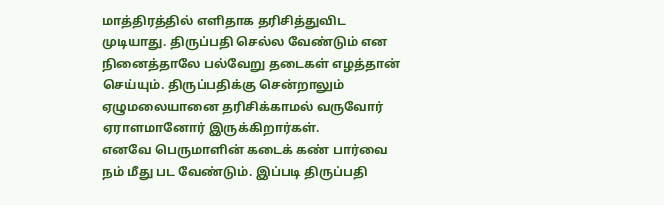மாத்திரத்தில் எளிதாக தரிசித்துவிட முடியாது. திருப்பதி செல்ல வேண்டும் என நினைத்தாலே பல்வேறு தடைகள் எழத்தான் செய்யும். திருப்பதிக்கு சென்றாலும் ஏழுமலையானை தரிசிக்காமல் வருவோர் ஏராளமானோர் இருக்கிறார்கள்.
எனவே பெருமாளின் கடைக் கண் பார்வை நம் மீது பட வேண்டும். இப்படி திருப்பதி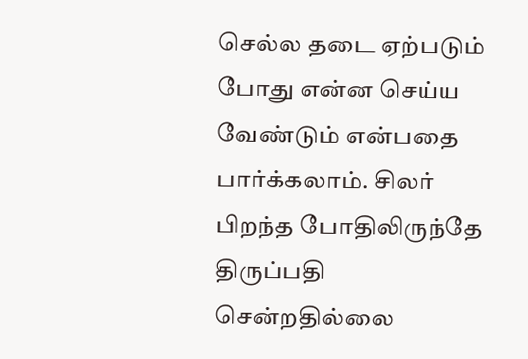செல்ல தடை ஏற்படும் போது என்ன செய்ய வேண்டும் என்பதை பார்க்கலாம். சிலர் பிறந்த போதிலிருந்தே திருப்பதி சென்றதில்லை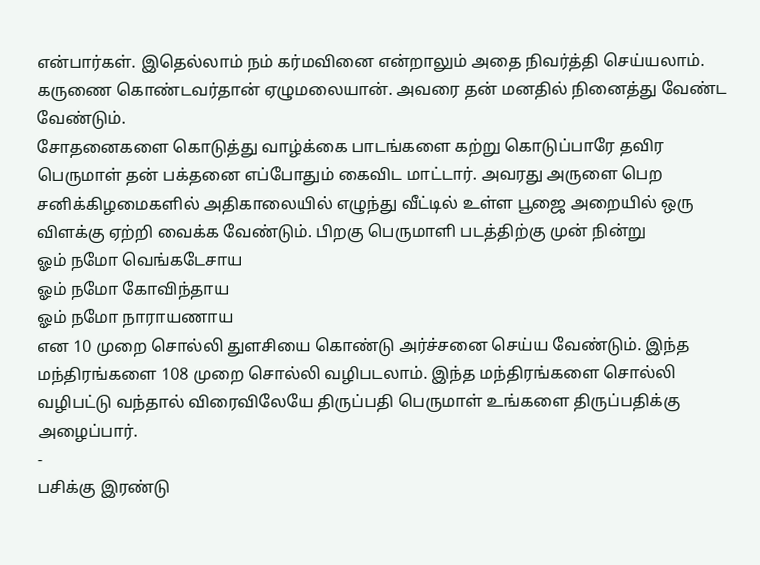என்பார்கள். இதெல்லாம் நம் கர்மவினை என்றாலும் அதை நிவர்த்தி செய்யலாம். கருணை கொண்டவர்தான் ஏழுமலையான். அவரை தன் மனதில் நினைத்து வேண்ட வேண்டும்.
சோதனைகளை கொடுத்து வாழ்க்கை பாடங்களை கற்று கொடுப்பாரே தவிர பெருமாள் தன் பக்தனை எப்போதும் கைவிட மாட்டார். அவரது அருளை பெற சனிக்கிழமைகளில் அதிகாலையில் எழுந்து வீட்டில் உள்ள பூஜை அறையில் ஒரு விளக்கு ஏற்றி வைக்க வேண்டும். பிறகு பெருமாளி படத்திற்கு முன் நின்று
ஓம் நமோ வெங்கடேசாய
ஓம் நமோ கோவிந்தாய
ஓம் நமோ நாராயணாய
என 10 முறை சொல்லி துளசியை கொண்டு அர்ச்சனை செய்ய வேண்டும். இந்த மந்திரங்களை 108 முறை சொல்லி வழிபடலாம். இந்த மந்திரங்களை சொல்லி வழிபட்டு வந்தால் விரைவிலேயே திருப்பதி பெருமாள் உங்களை திருப்பதிக்கு அழைப்பார்.
-
பசிக்கு இரண்டு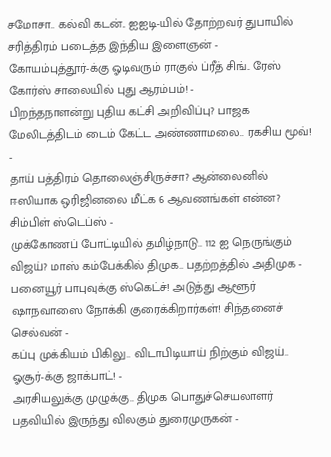சமோசா.. கல்வி கடன்.. ஐஐடி-யில் தோற்றவர் துபாயில் சரித்திரம் படைத்த இந்திய இளைஞன் -
கோயம்புத்தூர்-க்கு ஓடிவரும் ராகுல் ப்ரீத் சிங்.. ரேஸ் கோர்ஸ் சாலையில் புது ஆரம்பம்! -
பிறந்தநாளன்று புதிய கட்சி அறிவிப்பு? பாஜக மேலிடத்திடம் டைம் கேட்ட அண்ணாமலை.. ரகசிய மூவ்! -
தாய் பத்திரம் தொலைஞ்சிருச்சா? ஆன்லைனில் ஈஸியாக ஒரிஜினலை மீட்க 6 ஆவணங்கள் என்ன? சிம்பிள் ஸ்டெப்ஸ் -
முக்கோணப் போட்டியில் தமிழ்நாடு.. 112 ஐ நெருங்கும் விஜய்? மாஸ் கம்பேக்கில் திமுக.. பதற்றத்தில் அதிமுக -
பனையூர் பாபுவுக்கு ஸ்கெட்ச்! அடுத்து ஆளூர் ஷாநவாஸை நோக்கி குரைக்கிறார்கள்! சிந்தனைச் செல்வன் -
கப்பு முக்கியம் பிகிலு.. விடாபிடியாய் நிற்கும் விஜய்.. ஓசூர்-க்கு ஜாக்பாட்! -
அரசியலுக்கு முழுக்கு.. திமுக பொதுச்செயலாளர் பதவியில் இருந்து விலகும் துரைமுருகன் -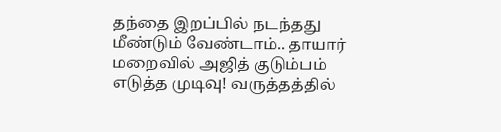தந்தை இறப்பில் நடந்தது மீண்டும் வேண்டாம்.. தாயார் மறைவில் அஜித் குடும்பம் எடுத்த முடிவு! வருத்தத்தில்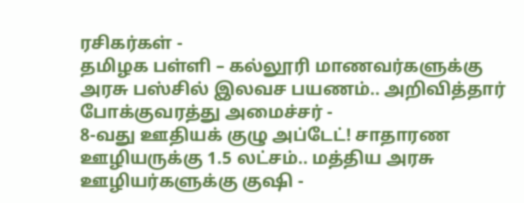ரசிகர்கள் -
தமிழக பள்ளி – கல்லூரி மாணவர்களுக்கு அரசு பஸ்சில் இலவச பயணம்.. அறிவித்தார் போக்குவரத்து அமைச்சர் -
8-வது ஊதியக் குழு அப்டேட்! சாதாரண ஊழியருக்கு 1.5 லட்சம்.. மத்திய அரசு ஊழியர்களுக்கு குஷி -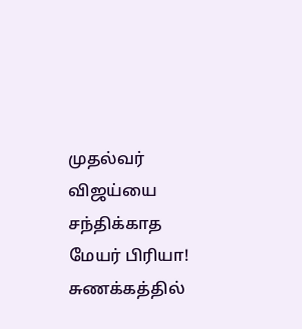முதல்வர் விஜய்யை சந்திக்காத மேயர் பிரியா! சுணக்கத்தில்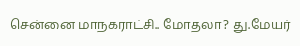சென்னை மாநகராட்சி.. மோதலா? து.மேயர்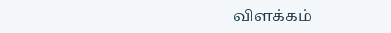விளக்கம்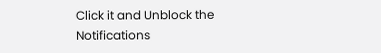Click it and Unblock the Notifications